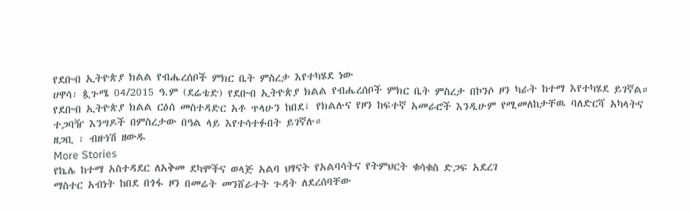የደቡብ ኢትዮጵያ ክልል የብሔረሰቦች ምክር ቤት ምስረታ እየተካሄደ ነው
ሀዋሳ፡ ጷጉሜ 04/2015 ዓ.ም (ደሬቴድ) የደቡብ ኢትዮጵያ ክልል የብሔረሰቦች ምክር ቤት ምስረታ በኮንሶ ዞን ካራት ከተማ እየተካሄደ ይገኛል።
የደቡብ ኢትዮጵያ ክልል ርዕሰ መስተዳድር አቶ ጥላሁን ከበደ፣ የክልሉና የዞን ከፍተኛ አመራሮች እንዲሁም የሚመለከታቸዉ ባለድርሻ አካላትና ተጋባዥ እንግዶች በምስረታው በዓል ላይ እየተሳተፉበት ይገኛሉ።
ዘጋቢ ፡ ብዙነሽ ዘውዱ
More Stories
የኬሌ ከተማ አስተዳደር ለአቅመ ደካሞችና ወላጅ አልባ ህፃናት የአልባሳትና የትምህርት ቁሳቁስ ድጋፍ አደረገ
ማስተር አብነት ከበደ በጎፋ ዞን በመሬት መንሸራተት ጉዳት ለደረሰባቸው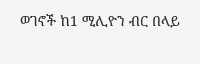ወገኖች ከ1 ሚሊዮን ብር በላይ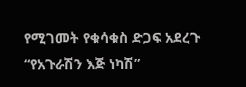የሚገመት የቁሳቁስ ድጋፍ አደረጉ
“የአጉራሽን እጅ ነካሽ”